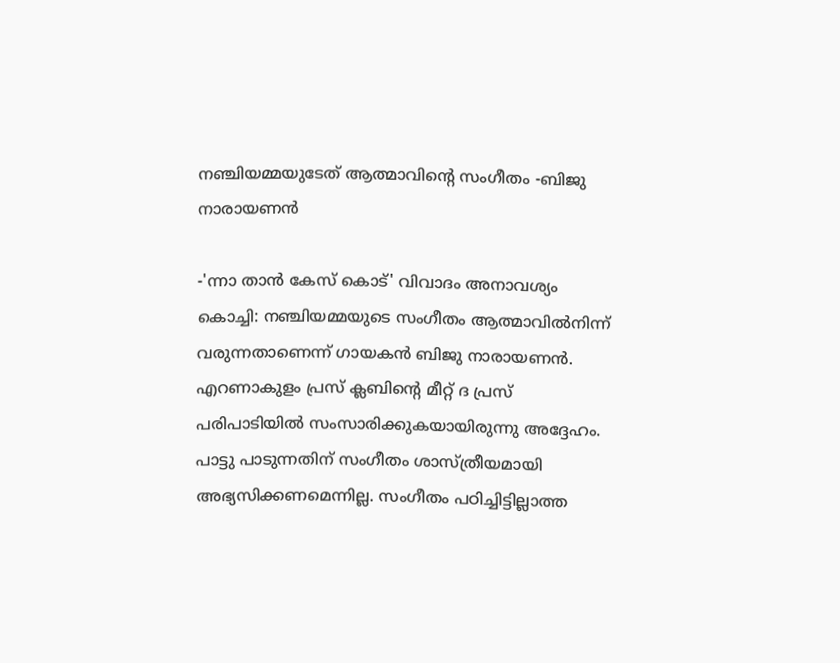നഞ്ചിയമ്മയുടേത് ആത്മാവിന്‍റെ സംഗീതം -ബിജു നാരായണൻ

-'ന്നാ താൻ കേസ് കൊട്' വിവാദം അനാവശ്യം കൊച്ചി: നഞ്ചിയമ്മയുടെ സംഗീതം ആത്മാവിൽനിന്ന് വരുന്നതാണെന്ന് ഗായകൻ ബിജു നാരായണൻ. എറണാകുളം പ്രസ് ക്ലബിന്‍റെ മീറ്റ് ദ പ്രസ് പരിപാടിയിൽ സംസാരിക്കുകയായിരുന്നു അദ്ദേഹം. പാട്ടു പാടുന്നതിന് സംഗീതം ശാസ്ത്രീയമായി അഭ്യസിക്കണമെന്നില്ല. സംഗീതം പഠിച്ചിട്ടില്ലാത്ത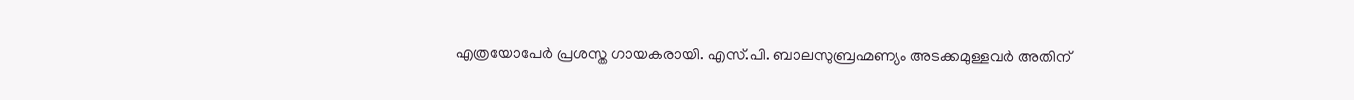എത്രയോപേർ പ്രശസ്ത ഗായകരായി. എസ്.പി. ബാലസുബ്രഹ്മണ്യം അടക്കമുള്ളവർ അതിന്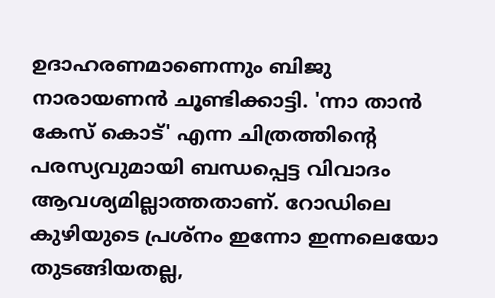ഉദാഹരണമാണെന്നും ബിജു നാരായണൻ ചൂണ്ടിക്കാട്ടി. 'ന്നാ താൻ കേസ് കൊട്' എന്ന ചിത്രത്തിന്‍റെ പരസ്യവുമായി ബന്ധപ്പെട്ട വിവാദം ആവശ്യമില്ലാത്തതാണ്. റോഡിലെ കുഴിയുടെ പ്രശ്നം ഇന്നോ ഇന്നലെയോ തുടങ്ങിയതല്ല,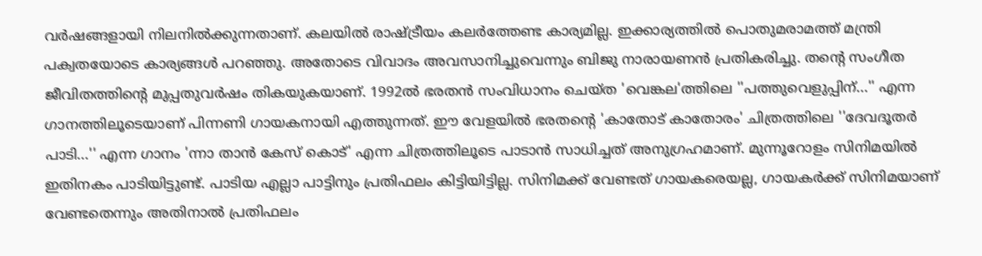വർഷങ്ങളായി നിലനിൽക്കുന്നതാണ്. കലയിൽ രാഷ്ട്രീയം കലർത്തേണ്ട കാര്യമില്ല. ഇക്കാര്യത്തിൽ പൊതുമരാമത്ത് മന്ത്രി പക്വതയോടെ കാര്യങ്ങൾ പറ‌ഞ്ഞു. അതോടെ വിവാദം അവസാനിച്ചുവെന്നും ബിജു നാരായണൻ പ്രതികരിച്ചു. തന്‍റെ സംഗീത ജീവിതത്തിന്‍റെ മുപ്പതുവർഷം തികയുകയാണ്. 1992ൽ ഭരതൻ സംവിധാനം ചെയ്ത 'വെങ്കല'ത്തിലെ ''പത്തുവെളുപ്പിന്...'' എന്ന ഗാനത്തിലൂടെയാണ് പിന്നണി ഗായകനായി എത്തുന്നത്. ഈ വേളയിൽ ഭരതന്‍റെ 'കാതോട് കാതോരം' ചിത്രത്തിലെ ''ദേവദൂതർ പാടി...'' എന്ന ഗാനം 'ന്നാ താൻ കേസ് കൊട്' എന്ന ചിത്രത്തിലൂടെ പാടാൻ സാധിച്ചത് അനുഗ്രഹമാണ്. മുന്നൂറോളം സിനിമയിൽ ഇതിനകം പാടിയിട്ടുണ്ട്. പാടിയ എല്ലാ പാട്ടിനും പ്രതിഫലം കിട്ടിയിട്ടില്ല. സിനിമക്ക് വേണ്ടത് ഗായകരെയല്ല, ഗായകർക്ക് സിനിമയാണ് വേണ്ടതെന്നും അതിനാൽ പ്രതിഫലം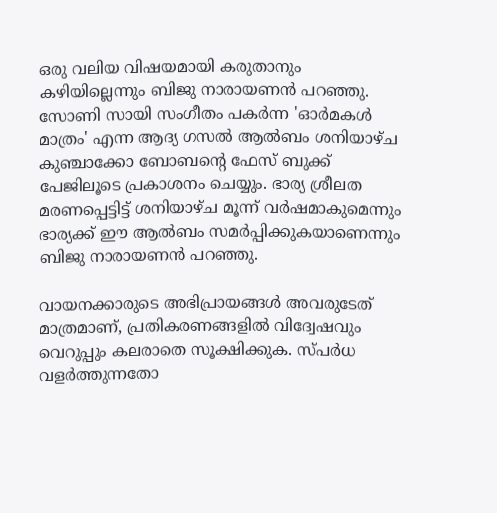ഒരു വലിയ വിഷയമായി കരുതാനും കഴിയില്ലെന്നും ബിജു നാരായണൻ പറഞ്ഞു. സോണി സായി സംഗീതം പകർന്ന 'ഓർമകൾ മാത്രം' എന്ന ആദ്യ ഗസൽ ആൽബം ശനിയാഴ്ച കുഞ്ചാക്കോ ബോബന്‍റെ ഫേസ് ബുക്ക് പേജിലൂടെ പ്രകാശനം ചെയ്യും. ഭാര്യ ശ്രീലത മരണപ്പെട്ടിട്ട് ശനിയാഴ്ച മൂന്ന് വർഷമാകുമെന്നും ഭാര്യക്ക് ഈ ആൽബം സമർപ്പിക്കുകയാണെന്നും ബിജു നാരായണൻ പറഞ്ഞു.

വായനക്കാരുടെ അഭിപ്രായങ്ങള്‍ അവരുടേത് മാത്രമാണ്, പ്രതികരണങ്ങളിൽ വിദ്വേഷവും വെറുപ്പും കലരാതെ സൂക്ഷിക്കുക. സ്പർധ വളർത്തുന്നതോ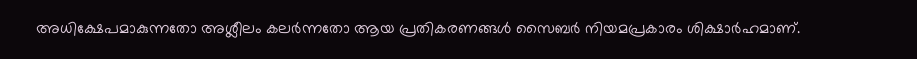അധിക്ഷേപമാകുന്നതോ അശ്ലീലം കലർന്നതോ ആയ പ്രതികരണങ്ങൾ സൈബർ നിയമപ്രകാരം ശിക്ഷാർഹമാണ്.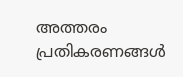അത്തരം പ്രതികരണങ്ങൾ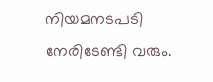നിയമനടപടി നേരിടേണ്ടി വരും.